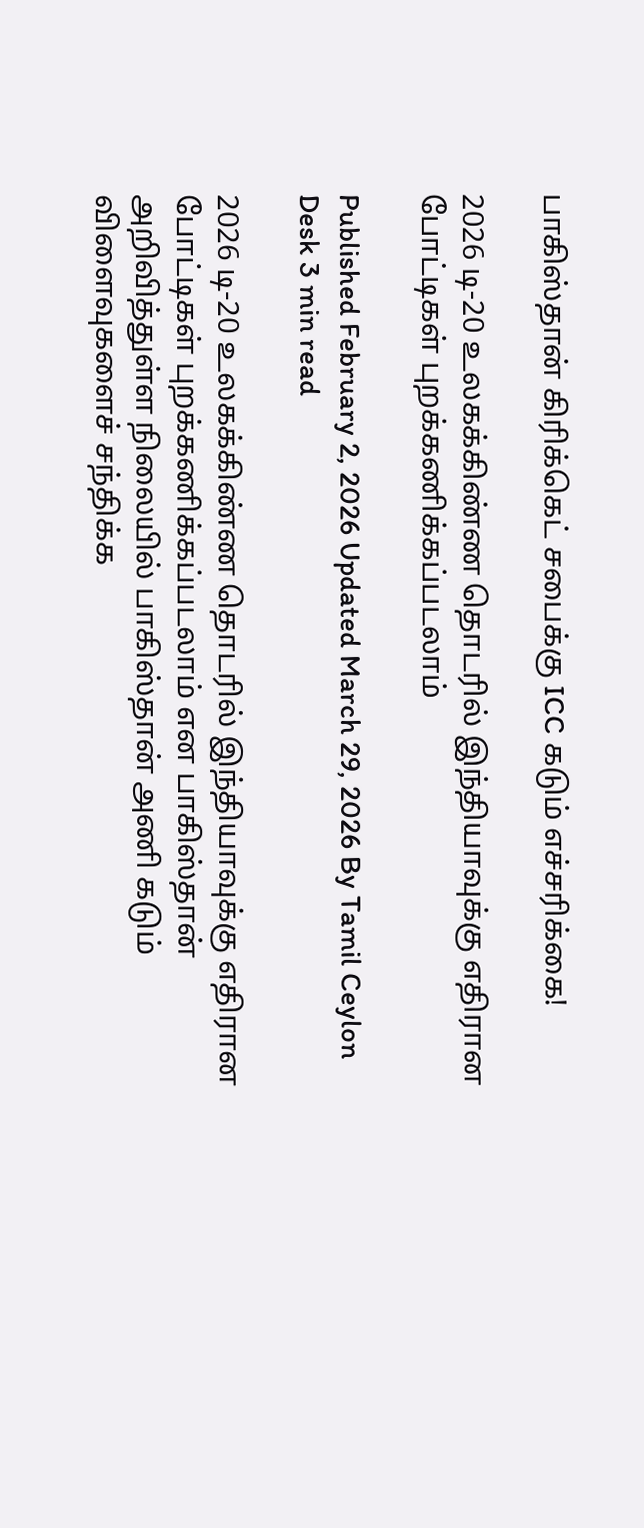பாகிஸ்தான் கிரிக்கெட் சபைக்கு ICC கடும் எச்சரிக்கை!

2026 டி-20 உலகக்கிண்ண தொடரில் இந்தியாவுக்கு எதிரான போட்டிகள் புறக்கணிக்கப்படலாம்

Published February 2, 2026 Updated March 29, 2026 By Tamil Ceylon Desk 3 min read

2026 டி-20 உலகக்கிண்ண தொடரில் இந்தியாவுக்கு எதிரான போட்டிகள் புறக்கணிக்கப்படலாம் என பாகிஸ்தான் அறிவித்துள்ள நிலையில் பாகிஸ்தான் அணி கடும் விளைவுகளைச் சந்திக்க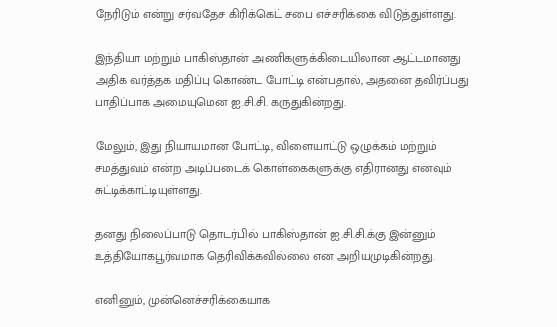நேரிடும் என்று சர்வதேச கிரிக்கெட் சபை எச்சரிக்கை விடுத்துள்ளது.

இந்தியா மற்றும் பாகிஸ்தான் அணிகளுக்கிடையிலான ஆட்டமானது அதிக வர்த்தக மதிப்பு கொண்ட போட்டி என்பதால், அதனை தவிர்ப்பது பாதிப்பாக அமையுமென ஐ.சி.சி. கருதுகின்றது.

மேலும், இது நியாயமான போட்டி, விளையாட்டு ஒழுக்கம் மற்றும் சமத்துவம் என்ற அடிப்படைக் கொள்கைகளுக்கு எதிரானது எனவும் சுட்டிக்காட்டியுள்ளது.

தனது நிலைப்பாடு தொடர்பில் பாகிஸ்தான் ஐ.சி.சி.க்கு இன்னும் உத்தியோகபூர்வமாக தெரிவிக்கவில்லை என அறியமுடிகின்றது.

எனினும், முன்னெச்சரிக்கையாக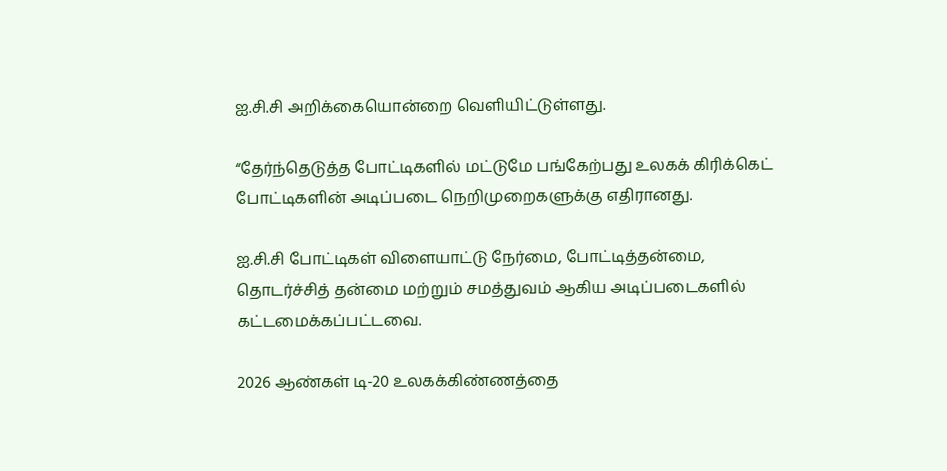ஐ.சி.சி அறிக்கையொன்றை வெளியிட்டுள்ளது.

“தேர்ந்தெடுத்த போட்டிகளில் மட்டுமே பங்கேற்பது உலகக் கிரிக்கெட் போட்டிகளின் அடிப்படை நெறிமுறைகளுக்கு எதிரானது.

ஐ.சி.சி போட்டிகள் விளையாட்டு நேர்மை, போட்டித்தன்மை, தொடர்ச்சித் தன்மை மற்றும் சமத்துவம் ஆகிய அடிப்படைகளில் கட்டமைக்கப்பட்டவை.

2026 ஆண்கள் டி-20 உலகக்கிண்ணத்தை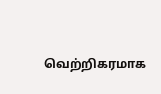வெற்றிகரமாக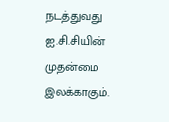நடத்துவது ஐ.சி.சியின் முதன்மை இலக்காகும்.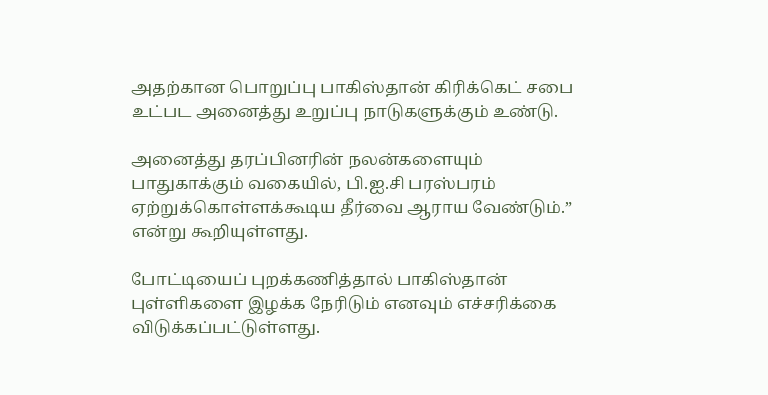அதற்கான பொறுப்பு பாகிஸ்தான் கிரிக்கெட் சபை உட்பட அனைத்து உறுப்பு நாடுகளுக்கும் உண்டு.

அனைத்து தரப்பினரின் நலன்களையும் பாதுகாக்கும் வகையில், பி.ஐ.சி பரஸ்பரம் ஏற்றுக்கொள்ளக்கூடிய தீர்வை ஆராய வேண்டும்.” என்று கூறியுள்ளது.

போட்டியைப் புறக்கணித்தால் பாகிஸ்தான் புள்ளிகளை இழக்க நேரிடும் எனவும் எச்சரிக்கை விடுக்கப்பட்டுள்ளது.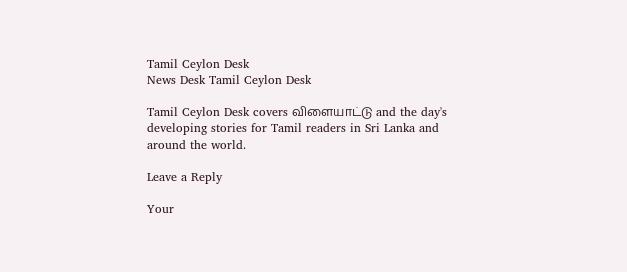Tamil Ceylon Desk
News Desk Tamil Ceylon Desk

Tamil Ceylon Desk covers விளையாட்டு and the day's developing stories for Tamil readers in Sri Lanka and around the world.

Leave a Reply

Your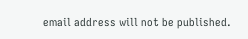email address will not be published.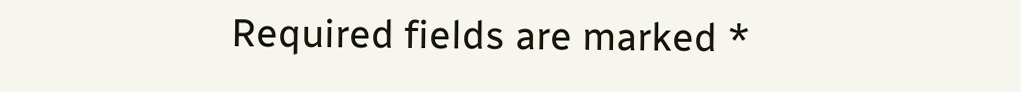Required fields are marked *